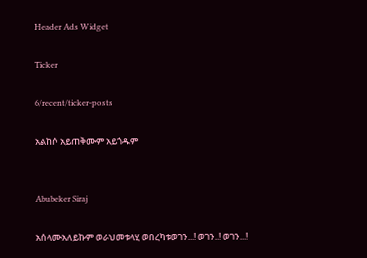Header Ads Widget

Ticker

6/recent/ticker-posts

አልከሶ አይጠቅሙም አይጎዱም


Abubeker Siraj

አሰላሙአለይኩም ወራህመቱላሂ ወበረካቱወገን...! ወገን..! ወገን...!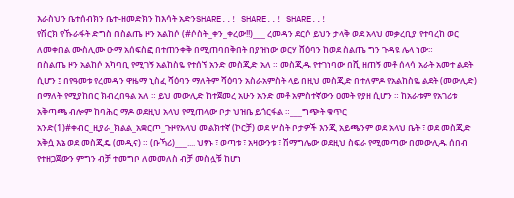እራስህን ቤተሰብክን ቤተ-ዘመድክን ከእሳት አድንSHARE..! SHARE..! SHARE..!
የሽርክ የኹራፋት ድግስ በስልጤ ዞን አልከሶ (#ሶስት_ቀን_ቀረው!!)___ ረመዳን ደርሶ ይህን ታላቅ ወደ አላህ መቃረቢያ የተባረከ ወር ለመቀበል ሙስሊሙ ዑማ አሰፍስፎ በተጠንቀቅ በሚጠባበቅበት በያዝነው ወርሃ ሸዕባን ከወደ ስልጤ ግን ጉዳዩ ሌላ ነው።
በስልጤ ዞን አልከሶ አካባቢ የሚገኝ አልከስዬ የተሰኘ አንድ መስጂድ አለ ። መስጂዱ የተገነባው በሺ ዘጠኝ መቶ ሰላሳ አራት አመተ ልደት ሲሆን ፤ በየዓመቱ የረመዳን ዋዜማ ኒስፈ ሻዕባን ማለትም ሻዕባን አስራአምስት ላይ በዚህ መስጂድ በተለምዶ የአልከስዬ ልደት (መውሊድ) በማለት የሚያከበር ክብረበዓል አለ ። ይህ መውሊድ ከተጀመረ አሁን አንድ መቶ አምስተኛውን ዐመት የያዘ ሲሆን ። ከአራቱም የአገሪቱ አቅጣጫ ብሎም ከባሕር ማዶ ወደዚህ አላህ የሚጠላው ቦታ ህዝቤ ይጎርፋል ።___ግጭት ቁጥር አንድ(1)#ቀብር_ዚያራ_ክልል_አቋርጦ_ጉዞየአላህ መልክተኛ (ኮርቻ) ወደ ሦስት ቦታዎች እንጂ አይጫንም ወደ አላህ ቤት ፣ ወደ መስጂድ አቅሷ እኔ ወደ መስጂዴ (መዲና) ። (ቡኻሪ)___.... ህፃኑ ፣ ወጣቱ ፣ አዛውንቱ ፣ ሽማግሌው ወደዚህ ስፍራ የሚመጣው በመውሊዱ ሰበብ የተዘጋጀውን ምግን ብቻ ተመግቦ ለመመለስ ብቻ መስሏቹ ከሆነ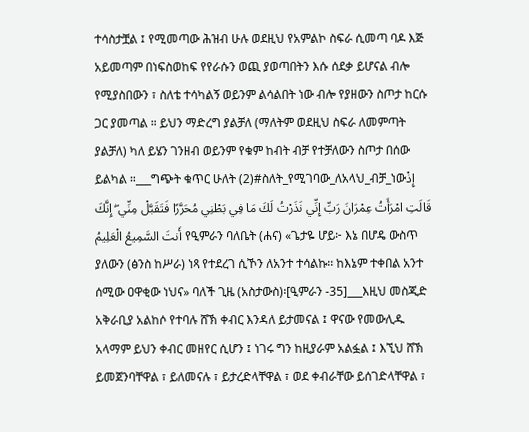ተሳስታቿል ፤ የሚመጣው ሕዝብ ሁሉ ወደዚህ የአምልኮ ስፍራ ሲመጣ ባዶ እጅ አይመጣም በነፍስወከፍ የየራሱን ወጪ ያወጣበትን እሱ ሰደቃ ይሆናል ብሎ የሚያስበውን ፣ ስለቴ ተሳካልኝ ወይንም ልሳልበት ነው ብሎ የያዘውን ስጦታ ከርሱ ጋር ያመጣል ። ይህን ማድረግ ያልቻለ (ማለትም ወደዚህ ስፍራ ለመምጣት ያልቻለ) ካለ ይሄን ገንዘብ ወይንም የቁም ከብት ብቻ የተቻለውን ስጦታ በሰው ይልካል ።___ግጭት ቁጥር ሁለት (2)#ስለት_የሚገባው_ለአላህ_ብቻ_ነውإِذْ قَالَتِ امْرَأَتُ عِمْرَانَ رَبِّ إِنِّي نَذَرْتُ لَكَ مَا فِي بَطْنِي مُحَرَّرًا فَتَقَبَّلْ مِنِّي ۖ إِنَّكَ أَنتَ السَّمِيعُ الْعَلِيمُ የዒምራን ባለቤት (ሐና) «ጌታዬ ሆይ፦ እኔ በሆዴ ውስጥ ያለውን (ፅንስ ከሥራ) ነጻ የተደረገ ሲኾን ለአንተ ተሳልኩ፡፡ ከእኔም ተቀበል አንተ ሰሚው ዐዋቂው ነህና» ባለች ጊዜ (አስታውስ)፡[ዒምራን -35]___እዚህ መስጂድ አቅራቢያ አልከሶ የተባሉ ሸኽ ቀብር እንዳለ ይታመናል ፤ ዋናው የመውሊዱ አላማም ይህን ቀብር መዘየር ሲሆን ፤ ነገሩ ግን ከዚያራም አልፏል ፤ እኚህ ሸኽ ይመጀንባቸዋል ፣ ይለመናሉ ፣ ይታረድላቸዋል ፣ ወደ ቀብራቸው ይሰገድላቸዋል ፣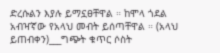ድረሱልን እያሉ ይማኗፀቸዋል ። ከሞላ ጎደል አብዣኛው የአላህ መብት ይሰጣቸዋል ። (አላህ ይጠብቀን)___ግጭት ቁጥር ሶስት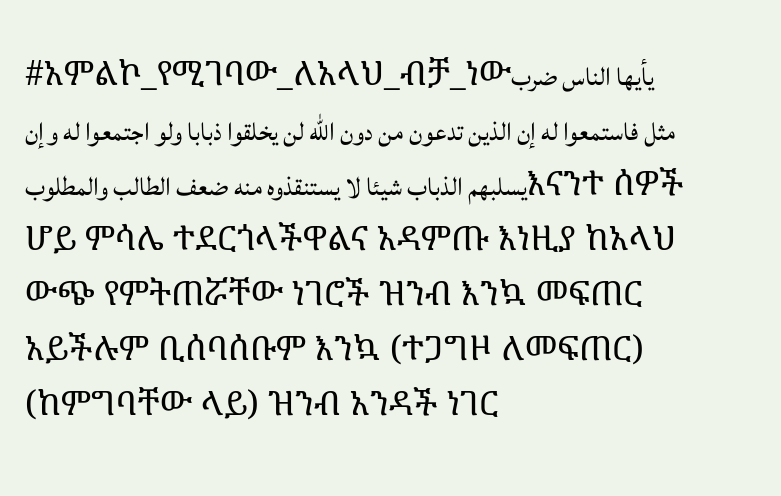#አምልኮ_የሚገባው_ለአላህ_ብቻ_ነውيأيها الناس ضرب مثل فاستمعوا له إن الذين تدعون من دون الله لن يخلقوا ذبابا ولو اجتمعوا له وإن يسلبهم الذباب شيئا لا يستنقذوه منه ضعف الطالب والمطلوبእናንተ ሰዎች ሆይ ምሳሌ ተደርጎላችዋልና አዳምጡ እነዚያ ከአላህ ውጭ የምትጠሯቸው ነገሮች ዝንብ እንኳ መፍጠር አይችሉም ቢሰባሰቡም እንኳ (ተጋግዞ ለመፍጠር) (ከምግባቸው ላይ) ዝንብ አንዳች ነገር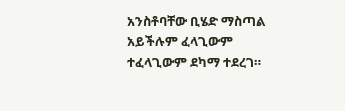አንስቶባቸው ቢሄድ ማስጣል አይችሉም ፈላጊውም ተፈላጊውም ደካማ ተደረገ።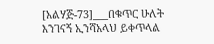[አልሃጅ-73]___በቁጥር ሁለት እንገናኝ ኢንሻአላህ ይቀጥላል